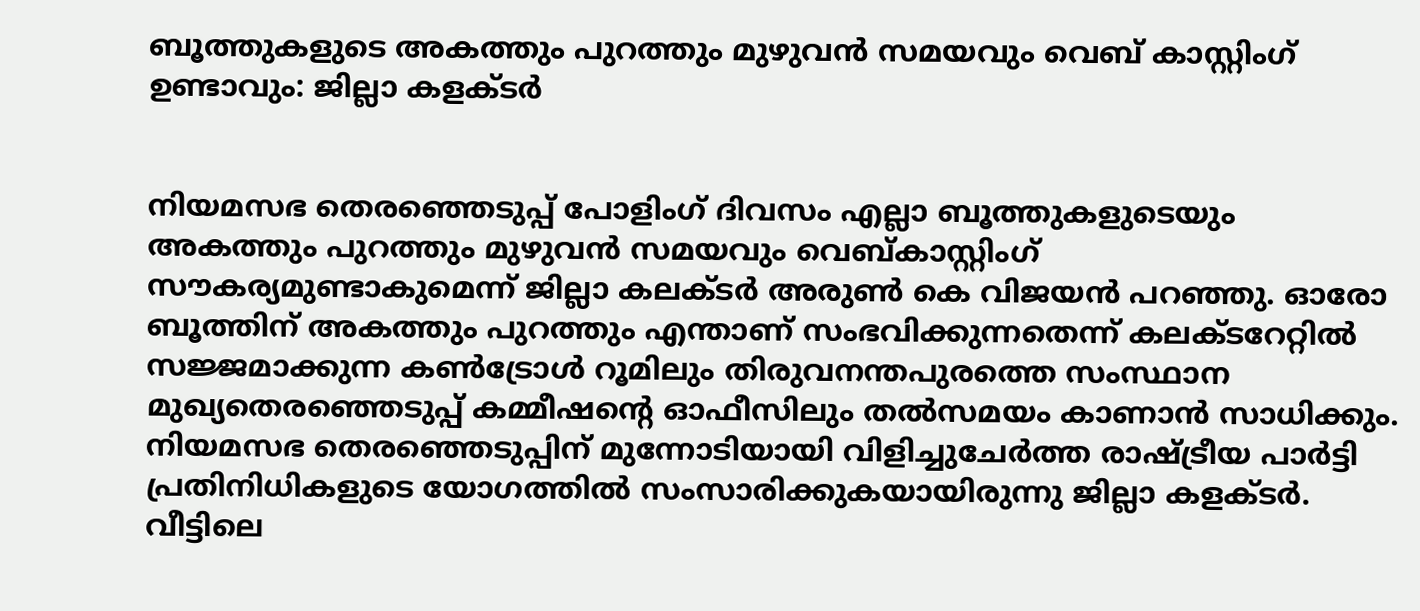ബൂത്തുകളുടെ അകത്തും പുറത്തും മുഴുവൻ സമയവും വെബ് കാസ്റ്റിംഗ് ഉണ്ടാവും: ജില്ലാ കളക്ടർ


നിയമസഭ തെരഞ്ഞെടുപ്പ് പോളിംഗ് ദിവസം എല്ലാ ബൂത്തുകളുടെയും അകത്തും പുറത്തും മുഴുവൻ സമയവും വെബ്കാസ്റ്റിംഗ് സൗകര്യമുണ്ടാകുമെന്ന് ജില്ലാ കലക്ടർ അരുൺ കെ വിജയൻ പറഞ്ഞു. ഓരോ ബൂത്തിന് അകത്തും പുറത്തും എന്താണ് സംഭവിക്കുന്നതെന്ന് കലക്ടറേറ്റിൽ സജ്ജമാക്കുന്ന കൺട്രോൾ റൂമിലും തിരുവനന്തപുരത്തെ സംസ്ഥാന മുഖ്യതെരഞ്ഞെടുപ്പ് കമ്മീഷന്റെ ഓഫീസിലും തൽസമയം കാണാൻ സാധിക്കും. നിയമസഭ തെരഞ്ഞെടുപ്പിന് മുന്നോടിയായി വിളിച്ചുചേർത്ത രാഷ്ട്രീയ പാർട്ടി പ്രതിനിധികളുടെ യോഗത്തിൽ സംസാരിക്കുകയായിരുന്നു ജില്ലാ കളക്ടർ. വീട്ടിലെ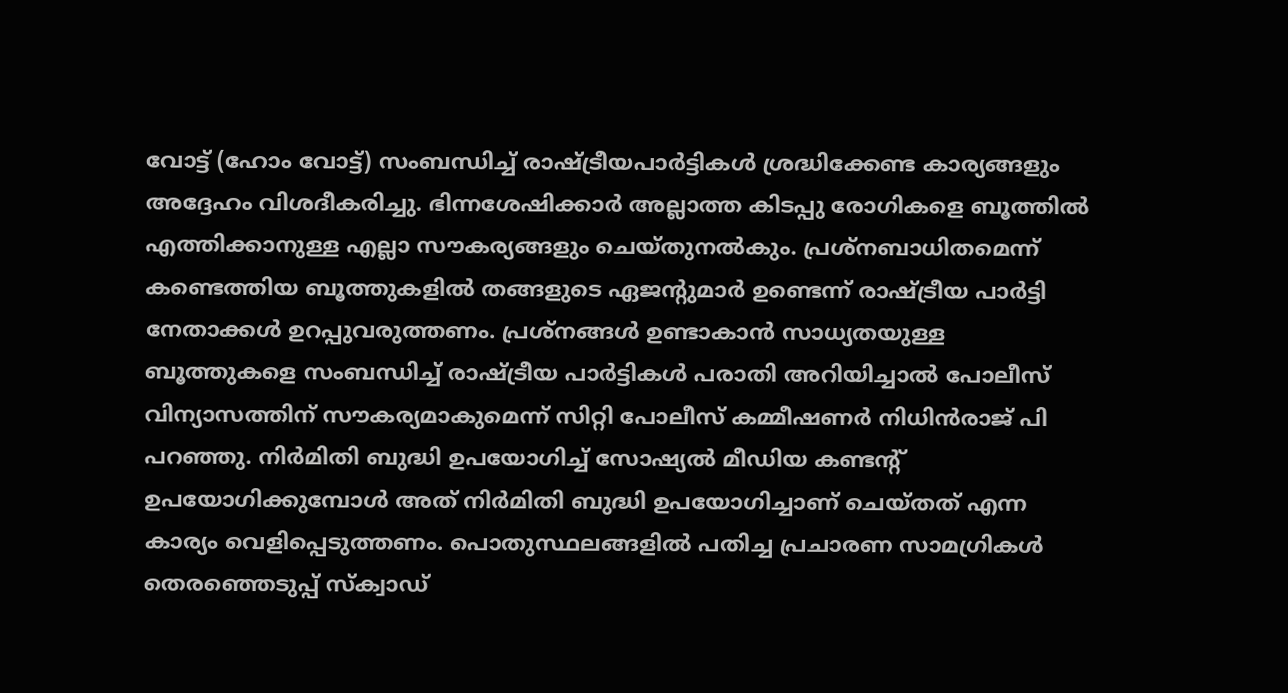വോട്ട് (ഹോം വോട്ട്) സംബന്ധിച്ച് രാഷ്ട്രീയപാർട്ടികൾ ശ്രദ്ധിക്കേണ്ട കാര്യങ്ങളും അദ്ദേഹം വിശദീകരിച്ചു. ഭിന്നശേഷിക്കാർ അല്ലാത്ത കിടപ്പു രോഗികളെ ബൂത്തിൽ എത്തിക്കാനുള്ള എല്ലാ സൗകര്യങ്ങളും ചെയ്തുനൽകും. പ്രശ്‌നബാധിതമെന്ന് കണ്ടെത്തിയ ബൂത്തുകളിൽ തങ്ങളുടെ ഏജന്റുമാർ ഉണ്ടെന്ന് രാഷ്ട്രീയ പാർട്ടി നേതാക്കൾ ഉറപ്പുവരുത്തണം. പ്രശ്‌നങ്ങൾ ഉണ്ടാകാൻ സാധ്യതയുള്ള ബൂത്തുകളെ സംബന്ധിച്ച് രാഷ്ട്രീയ പാർട്ടികൾ പരാതി അറിയിച്ചാൽ പോലീസ് വിന്യാസത്തിന് സൗകര്യമാകുമെന്ന് സിറ്റി പോലീസ് കമ്മീഷണർ നിധിൻരാജ് പി പറഞ്ഞു. നിർമിതി ബുദ്ധി ഉപയോഗിച്ച് സോഷ്യൽ മീഡിയ കണ്ടന്റ് ഉപയോഗിക്കുമ്പോൾ അത് നിർമിതി ബുദ്ധി ഉപയോഗിച്ചാണ് ചെയ്തത് എന്ന കാര്യം വെളിപ്പെടുത്തണം. പൊതുസ്ഥലങ്ങളിൽ പതിച്ച പ്രചാരണ സാമഗ്രികൾ തെരഞ്ഞെടുപ്പ് സ്‌ക്വാഡ്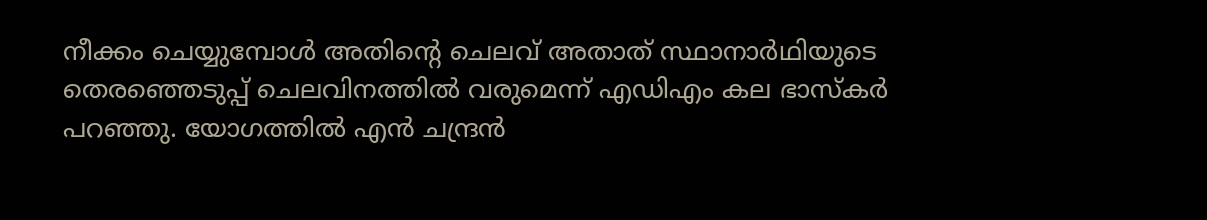നീക്കം ചെയ്യുമ്പോൾ അതിന്റെ ചെലവ് അതാത് സ്ഥാനാർഥിയുടെ തെരഞ്ഞെടുപ്പ് ചെലവിനത്തിൽ വരുമെന്ന് എഡിഎം കല ഭാസ്‌കർ പറഞ്ഞു. യോഗത്തിൽ എൻ ചന്ദ്രൻ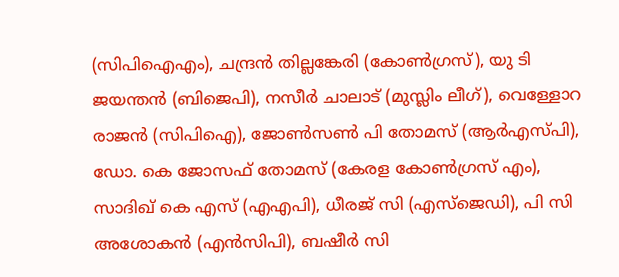(സിപിഐഎം), ചന്ദ്രൻ തില്ലങ്കേരി (കോൺഗ്രസ്), യു ടി ജയന്തൻ (ബിജെപി), നസീർ ചാലാട് (മുസ്ലിം ലീഗ്), വെള്ളോറ രാജൻ (സിപിഐ), ജോൺസൺ പി തോമസ് (ആർഎസ്പി), ഡോ. കെ ജോസഫ് തോമസ് (കേരള കോൺഗ്രസ് എം), സാദിഖ് കെ എസ് (എഎപി), ധീരജ് സി (എസ്‌ജെഡി), പി സി അശോകൻ (എൻസിപി), ബഷീർ സി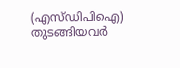(എസ്ഡിപിഐ) തുടങ്ങിയവർ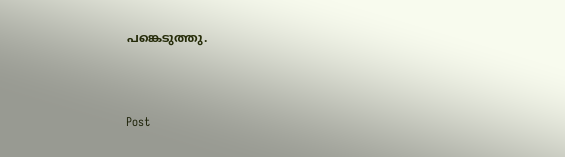പങ്കെടുത്തു.



Post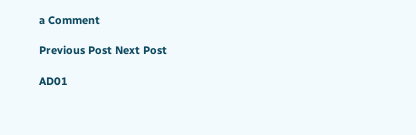a Comment

Previous Post Next Post

AD01